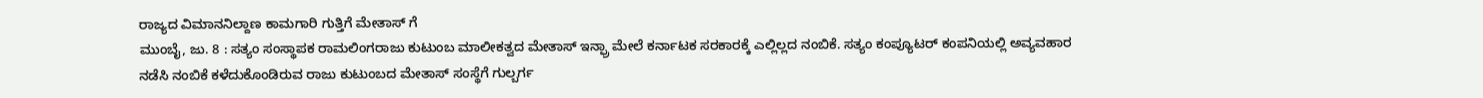ರಾಜ್ಯದ ವಿಮಾನನಿಲ್ದಾಣ ಕಾಮಗಾರಿ ಗುತ್ತಿಗೆ ಮೇತಾಸ್ ಗೆ
ಮುಂಬೈ, ಜು. 8 : ಸತ್ಯಂ ಸಂಸ್ಥಾಪಕ ರಾಮಲಿಂಗರಾಜು ಕುಟುಂಬ ಮಾಲೀಕತ್ವದ ಮೇತಾಸ್ ಇನ್ಫ್ರಾ ಮೇಲೆ ಕರ್ನಾಟಕ ಸರಕಾರಕ್ಕೆ ಎಲ್ಲಿಲ್ಲದ ನಂಬಿಕೆ. ಸತ್ಯಂ ಕಂಪ್ಯೂಟರ್ ಕಂಪನಿಯಲ್ಲಿ ಅವ್ಯವಹಾರ ನಡೆಸಿ ನಂಬಿಕೆ ಕಳೆದುಕೊಂಡಿರುವ ರಾಜು ಕುಟುಂಬದ ಮೇತಾಸ್ ಸಂಸ್ಥೆಗೆ ಗುಲ್ಬರ್ಗ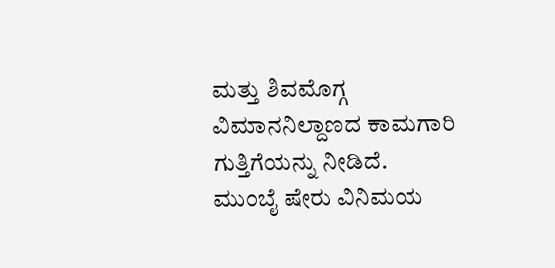ಮತ್ತು ಶಿವಮೊಗ್ಗ ವಿಮಾನನಿಲ್ದಾಣದ ಕಾಮಗಾರಿ ಗುತ್ತಿಗೆಯನ್ನು ನೀಡಿದೆ.
ಮುಂಬೈ ಷೇರು ವಿನಿಮಯ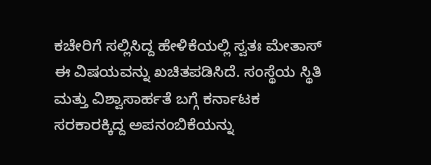ಕಚೇರಿಗೆ ಸಲ್ಲಿಸಿದ್ದ ಹೇಳಿಕೆಯಲ್ಲಿ ಸ್ವತಃ ಮೇತಾಸ್ ಈ ವಿಷಯವನ್ನು ಖಚಿತಪಡಿಸಿದೆ. ಸಂಸ್ಥೆಯ ಸ್ಥಿತಿ ಮತ್ತು ವಿಶ್ವಾಸಾರ್ಹತೆ ಬಗ್ಗೆ ಕರ್ನಾಟಕ ಸರಕಾರಕ್ಕಿದ್ದ ಅಪನಂಬಿಕೆಯನ್ನು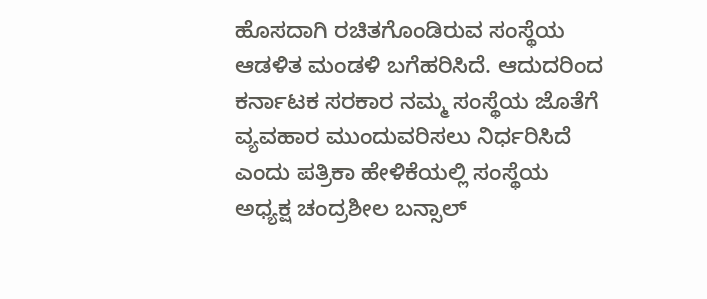ಹೊಸದಾಗಿ ರಚಿತಗೊಂಡಿರುವ ಸಂಸ್ಥೆಯ ಆಡಳಿತ ಮಂಡಳಿ ಬಗೆಹರಿಸಿದೆ. ಆದುದರಿಂದ ಕರ್ನಾಟಕ ಸರಕಾರ ನಮ್ಮ ಸಂಸ್ಥೆಯ ಜೊತೆಗೆ ವ್ಯವಹಾರ ಮುಂದುವರಿಸಲು ನಿರ್ಧರಿಸಿದೆ ಎಂದು ಪತ್ರಿಕಾ ಹೇಳಿಕೆಯಲ್ಲಿ ಸಂಸ್ಥೆಯ ಅಧ್ಯಕ್ಷ ಚಂದ್ರಶೀಲ ಬನ್ಸಾಲ್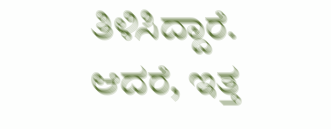ತಿಳಿಸಿದ್ದಾರೆ.
ಆದರೆ, ಇತ್ತ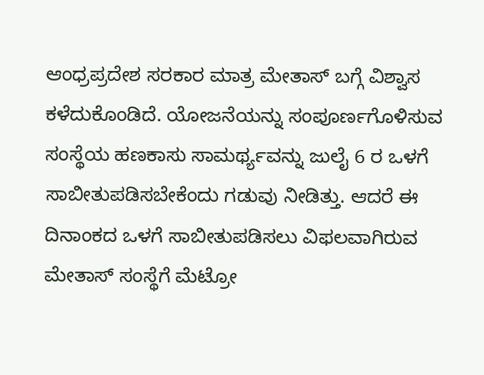ಆಂಧ್ರಪ್ರದೇಶ ಸರಕಾರ ಮಾತ್ರ ಮೇತಾಸ್ ಬಗ್ಗೆ ವಿಶ್ವಾಸ ಕಳೆದುಕೊಂಡಿದೆ. ಯೋಜನೆಯನ್ನು ಸಂಪೂರ್ಣಗೊಳಿಸುವ ಸಂಸ್ಥೆಯ ಹಣಕಾಸು ಸಾಮರ್ಥ್ಯವನ್ನು ಜುಲೈ 6 ರ ಒಳಗೆ ಸಾಬೀತುಪಡಿಸಬೇಕೆಂದು ಗಡುವು ನೀಡಿತ್ತು. ಆದರೆ ಈ ದಿನಾಂಕದ ಒಳಗೆ ಸಾಬೀತುಪಡಿಸಲು ವಿಫಲವಾಗಿರುವ ಮೇತಾಸ್ ಸಂಸ್ಥೆಗೆ ಮೆಟ್ರೋ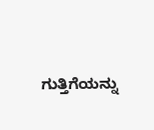ಗುತ್ತಿಗೆಯನ್ನು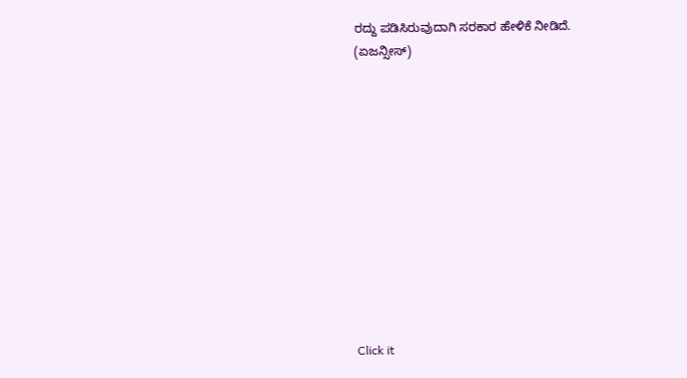ರದ್ದು ಪಡಿಸಿರುವುದಾಗಿ ಸರಕಾರ ಹೇಳಿಕೆ ನೀಡಿದೆ.
(ಏಜನ್ಸೀಸ್)












Click it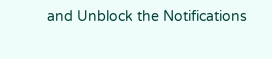and Unblock the Notifications